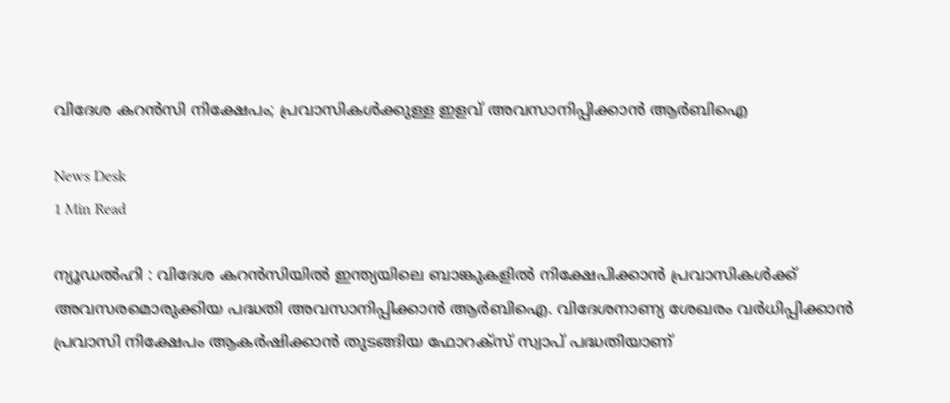വിദേശ കറൻസി നിക്ഷേപം; പ്രവാസികൾക്കുള്ള ഇളവ് അവസാനിപ്പിക്കാൻ ആർബിഐ

News Desk
1 Min Read

ന്യൂഡൽഹി : വിദേശ കറൻസിയിൽ ഇന്ത്യയിലെ ബാങ്കുകളിൽ നിക്ഷേപിക്കാൻ പ്രവാസികൾക്ക് അവസരമൊരുക്കിയ പദ്ധതി അവസാനിപ്പിക്കാൻ ആർബിഐ. വിദേശനാണ്യ ശേഖരം വർധിപ്പിക്കാൻ പ്രവാസി നിക്ഷേപം ആകർഷിക്കാൻ തുടങ്ങിയ ഫോറക്സ് സ്വാപ് പദ്ധതിയാണ്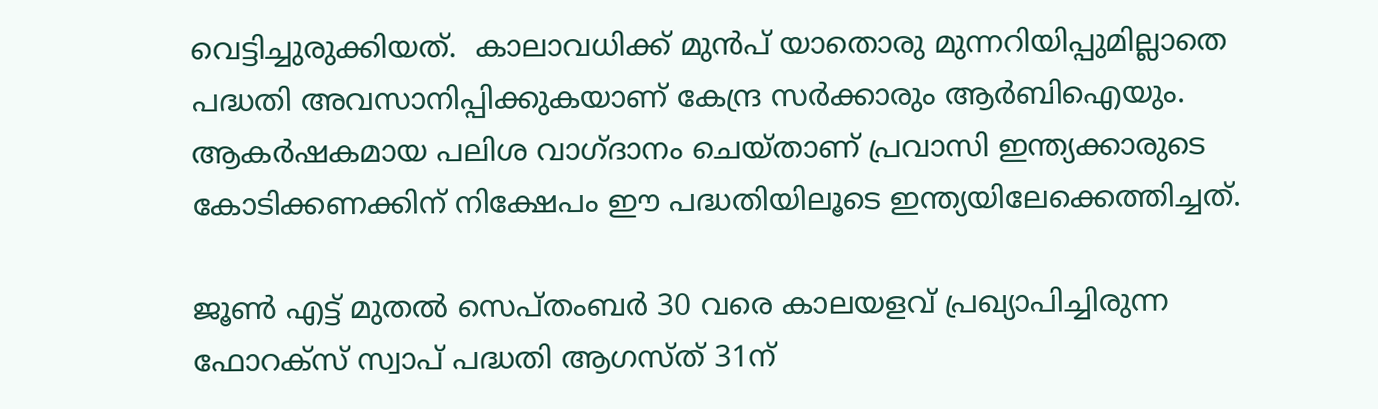വെട്ടിച്ചുരുക്കിയത്.  കാലാവധിക്ക് മുൻപ് യാതൊരു മുന്നറിയിപ്പുമില്ലാതെ പദ്ധതി അവസാനിപ്പിക്കുകയാണ് കേന്ദ്ര സർക്കാരും ആർബിഐയും. ആകർഷകമായ പലിശ വാഗ്ദാനം ചെയ്താണ് പ്രവാസി ഇന്ത്യക്കാരുടെ കോടിക്കണക്കിന് നിക്ഷേപം ഈ പദ്ധതിയിലൂടെ ഇന്ത്യയിലേക്കെത്തിച്ചത്.

ജൂൺ എട്ട് മുതൽ സെപ്തംബർ 30 വരെ കാലയളവ് പ്രഖ്യാപിച്ചിരുന്ന ഫോറക്സ് സ്വാപ് പദ്ധതി ആഗസ്ത് 31ന്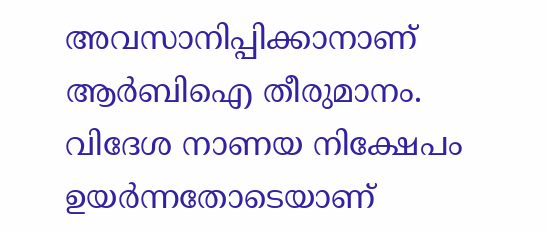അവസാനിപ്പിക്കാനാണ് ആർബിഐ തീരുമാനം. വിദേശ നാണയ നിക്ഷേപം ഉയർന്നതോടെയാണ്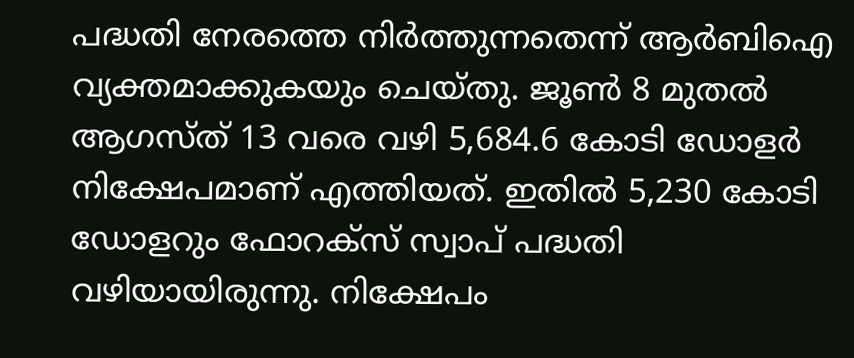പദ്ധതി നേരത്തെ നിർത്തുന്നതെന്ന് ആർബിഐ വ്യക്തമാക്കുകയും ചെയ്തു. ജൂൺ 8 മുതൽ ആഗസ്ത് 13 വരെ വഴി 5,684.6 കോടി ഡോളർ നിക്ഷേപമാണ് എത്തിയത്. ഇതിൽ 5,230 കോടി ഡോളറും ഫോറക്സ് സ്വാപ് പദ്ധതി വഴിയായിരുന്നു. നിക്ഷേപം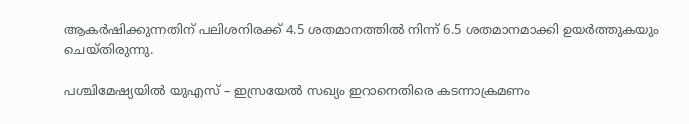ആകർഷിക്കുന്നതിന് പലിശനിരക്ക് 4.5 ശതമാനത്തിൽ നിന്ന് 6.5 ശതമാനമാക്കി ഉയർത്തുകയും ചെയ്തിരുന്നു.

പശ്ചിമേഷ്യയിൽ യുഎസ് – ഇസ്രയേൽ സഖ്യം ഇറാനെതിരെ കടന്നാക്രമണം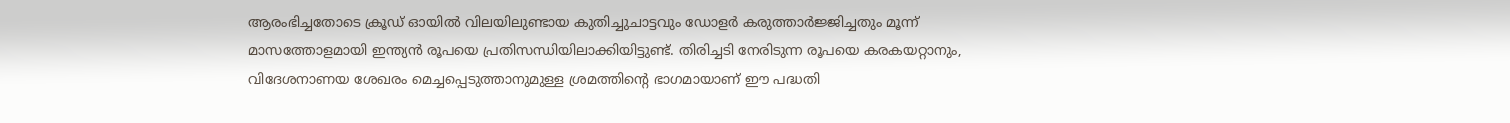ആരംഭിച്ചതോടെ ക്രൂഡ് ഓയിൽ വിലയിലുണ്ടായ കുതിച്ചുചാട്ടവും ഡോളർ കരുത്താർജ്ജിച്ചതും മൂന്ന് മാസത്തോളമായി ഇന്ത്യൻ രൂപയെ പ്രതിസന്ധിയിലാക്കിയിട്ടുണ്ട്. തിരിച്ചടി നേരിടുന്ന രൂപയെ കരകയറ്റാനും, വിദേശനാണയ ശേഖരം മെച്ചപ്പെടുത്താനുമുള്ള ശ്രമത്തിന്റെ ഭാഗമായാണ് ഈ പദ്ധതി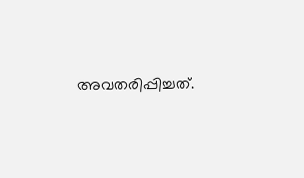അവതരിപ്പിച്ചത്.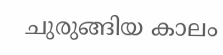ചുരുങ്ങിയ കാലം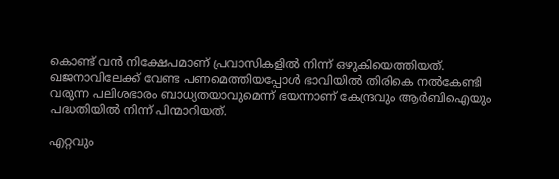കൊണ്ട് വൻ നിക്ഷേപമാണ് പ്രവാസികളിൽ നിന്ന് ഒഴുകിയെത്തിയത്. ഖജനാവിലേക്ക് വേണ്ട പണമെത്തിയപ്പോൾ ഭാവിയിൽ തിരികെ നൽകേണ്ടി വരുന്ന പലിശഭാരം ബാധ്യതയാവുമെന്ന് ഭയന്നാണ് കേന്ദ്രവും ആർബിഐയും പദ്ധതിയിൽ നിന്ന് പിന്മാറിയത്.

എറ്റവും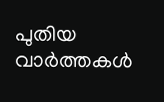പുതിയ വാർത്തകൾ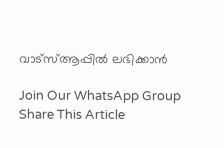വാട്സ്ആപ്പിൽ ലഭിക്കാൻ

Join Our WhatsApp Group
Share This Article